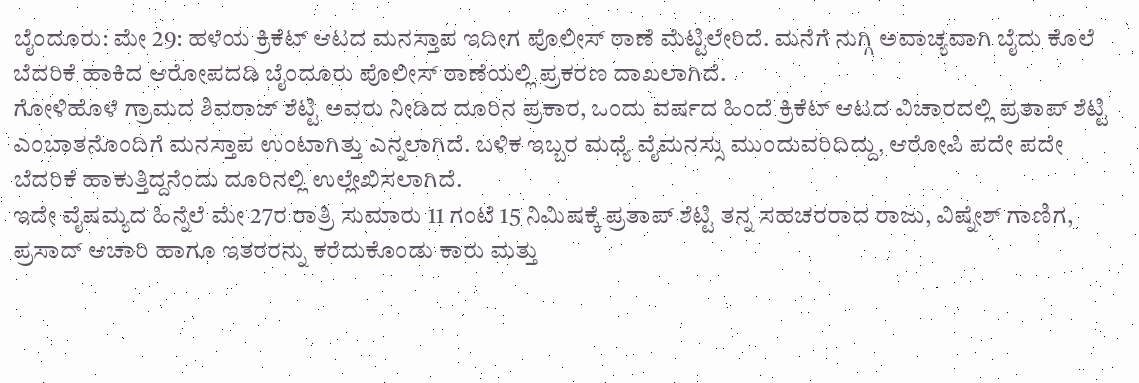ಬೈಂದೂರು: ಮೇ 29: ಹಳೆಯ ಕ್ರಿಕೆಟ್ ಆಟದ ಮನಸ್ತಾಪ ಇದೀಗ ಪೊಲೀಸ್ ಠಾಣೆ ಮೆಟ್ಟಿಲೇರಿದೆ. ಮನೆಗೆ ನುಗ್ಗಿ ಅವಾಚ್ಯವಾಗಿ ಬೈದು ಕೊಲೆ ಬೆದರಿಕೆ ಹಾಕಿದ ಆರೋಪದಡಿ ಬೈಂದೂರು ಪೊಲೀಸ್ ಠಾಣೆಯಲ್ಲಿ ಪ್ರಕರಣ ದಾಖಲಾಗಿದೆ.
ಗೋಳಿಹೊಳೆ ಗ್ರಾಮದ ಶಿವರಾಜ್ ಶೆಟ್ಟಿ ಅವರು ನೀಡಿದ ದೂರಿನ ಪ್ರಕಾರ, ಒಂದು ವರ್ಷದ ಹಿಂದೆ ಕ್ರಿಕೆಟ್ ಆಟದ ವಿಚಾರದಲ್ಲಿ ಪ್ರತಾಪ್ ಶೆಟ್ಟಿ ಎಂಬಾತನೊಂದಿಗೆ ಮನಸ್ತಾಪ ಉಂಟಾಗಿತ್ತು ಎನ್ನಲಾಗಿದೆ. ಬಳಿಕ ಇಬ್ಬರ ಮಧ್ಯೆ ವೈಮನಸ್ಸು ಮುಂದುವರಿದಿದ್ದು, ಆರೋಪಿ ಪದೇ ಪದೇ ಬೆದರಿಕೆ ಹಾಕುತ್ತಿದ್ದನೆಂದು ದೂರಿನಲ್ಲಿ ಉಲ್ಲೇಖಿಸಲಾಗಿದೆ.
ಇದೇ ವೈಷಮ್ಯದ ಹಿನ್ನೆಲೆ ಮೇ 27ರ ರಾತ್ರಿ ಸುಮಾರು 11 ಗಂಟೆ 15 ನಿಮಿಷಕ್ಕೆ ಪ್ರತಾಪ್ ಶೆಟ್ಟಿ ತನ್ನ ಸಹಚರರಾದ ರಾಜು, ವಿಷ್ನೇಶ್ ಗಾಣಿಗ, ಪ್ರಸಾದ್ ಆಚಾರಿ ಹಾಗೂ ಇತರರನ್ನು ಕರೆದುಕೊಂಡು ಕಾರು ಮತ್ತು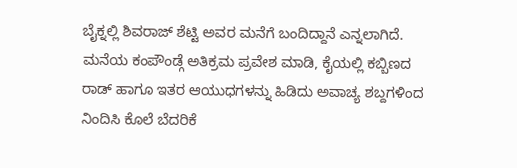ಬೈಕ್ನಲ್ಲಿ ಶಿವರಾಜ್ ಶೆಟ್ಟಿ ಅವರ ಮನೆಗೆ ಬಂದಿದ್ದಾನೆ ಎನ್ನಲಾಗಿದೆ.
ಮನೆಯ ಕಂಪೌಂಡ್ಗೆ ಅತಿಕ್ರಮ ಪ್ರವೇಶ ಮಾಡಿ, ಕೈಯಲ್ಲಿ ಕಬ್ಬಿಣದ ರಾಡ್ ಹಾಗೂ ಇತರ ಆಯುಧಗಳನ್ನು ಹಿಡಿದು ಅವಾಚ್ಯ ಶಬ್ದಗಳಿಂದ ನಿಂದಿಸಿ ಕೊಲೆ ಬೆದರಿಕೆ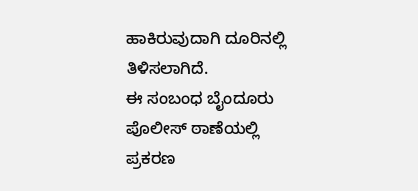ಹಾಕಿರುವುದಾಗಿ ದೂರಿನಲ್ಲಿ ತಿಳಿಸಲಾಗಿದೆ.
ಈ ಸಂಬಂಧ ಬೈಂದೂರು ಪೊಲೀಸ್ ಠಾಣೆಯಲ್ಲಿ ಪ್ರಕರಣ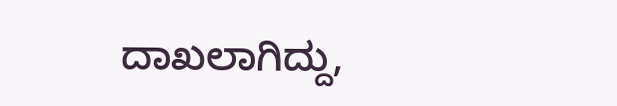ದಾಖಲಾಗಿದ್ದು,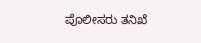ಪೊಲೀಸರು ತನಿಖೆ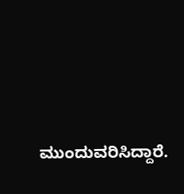ಮುಂದುವರಿಸಿದ್ದಾರೆ.